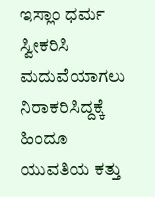ಇಸ್ಲಾಂ ಧರ್ಮ ಸ್ವೀಕರಿಸಿ ಮದುವೆಯಾಗಲು ನಿರಾಕರಿಸಿದ್ದಕ್ಕೆ ಹಿಂದೂ ಯುವತಿಯ ಕತ್ತು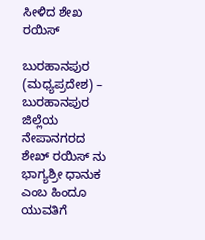ಸೀಳಿದ ಶೇಖ ರಯಿಸ್

ಬುರಹಾನಪುರ (ಮಧ್ಯಪ್ರದೇಶ) – ಬುರಹಾನಪುರ ಜಿಲ್ಲೆಯ ನೇಪಾನಗರದ ಶೇಖ್ ರಯಿಸ್ ನು ಭಾಗ್ಯಶ್ರೀ ಧಾನುಕ ಎಂಬ ಹಿಂದೂ ಯುವತಿಗೆ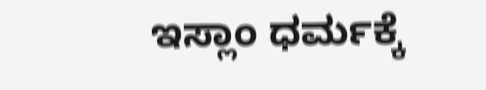ಇಸ್ಲಾಂ ಧರ್ಮಕ್ಕೆ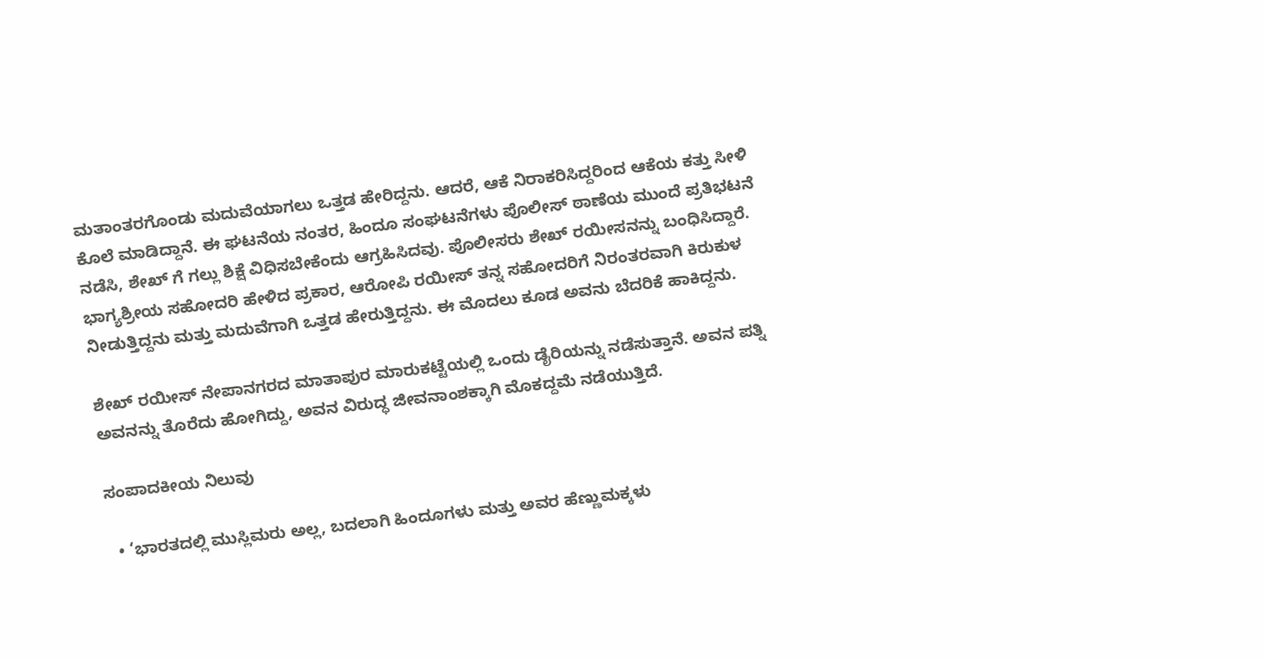ಮತಾಂತರಗೊಂಡು ಮದುವೆಯಾಗಲು ಒತ್ತಡ ಹೇರಿದ್ದನು. ಆದರೆ, ಆಕೆ ನಿರಾಕರಿಸಿದ್ದರಿಂದ ಆಕೆಯ ಕತ್ತು ಸೀಳಿ ಕೊಲೆ ಮಾಡಿದ್ದಾನೆ. ಈ ಘಟನೆಯ ನಂತರ, ಹಿಂದೂ ಸಂಘಟನೆಗಳು ಪೊಲೀಸ್ ಠಾಣೆಯ ಮುಂದೆ ಪ್ರತಿಭಟನೆ ನಡೆಸಿ, ಶೇಖ್‌ ಗೆ ಗಲ್ಲು ಶಿಕ್ಷೆ ವಿಧಿಸಬೇಕೆಂದು ಆಗ್ರಹಿಸಿದವು. ಪೊಲೀಸರು ಶೇಖ್ ರಯೀಸನನ್ನು ಬಂಧಿಸಿದ್ದಾರೆ.
ಭಾಗ್ಯಶ್ರೀಯ ಸಹೋದರಿ ಹೇಳಿದ ಪ್ರಕಾರ, ಆರೋಪಿ ರಯೀಸ್ ತನ್ನ ಸಹೋದರಿಗೆ ನಿರಂತರವಾಗಿ ಕಿರುಕುಳ ನೀಡುತ್ತಿದ್ದನು ಮತ್ತು ಮದುವೆಗಾಗಿ ಒತ್ತಡ ಹೇರುತ್ತಿದ್ದನು. ಈ ಮೊದಲು ಕೂಡ ಅವನು ಬೆದರಿಕೆ ಹಾಕಿದ್ದನು.

ಶೇಖ್ ರಯೀಸ್ ನೇಪಾನಗರದ ಮಾತಾಪುರ ಮಾರುಕಟ್ಟೆಯಲ್ಲಿ ಒಂದು ಡೈರಿಯನ್ನು ನಡೆಸುತ್ತಾನೆ. ಅವನ ಪತ್ನಿ ಅವನನ್ನು ತೊರೆದು ಹೋಗಿದ್ದು, ಅವನ ವಿರುದ್ಧ ಜೀವನಾಂಶಕ್ಕಾಗಿ ಮೊಕದ್ದಮೆ ನಡೆಯುತ್ತಿದೆ.

ಸಂಪಾದಕೀಯ ನಿಲುವು

  • ‘ಭಾರತದಲ್ಲಿ ಮುಸ್ಲಿಮರು ಅಲ್ಲ, ಬದಲಾಗಿ ಹಿಂದೂಗಳು ಮತ್ತು ಅವರ ಹೆಣ್ಣುಮಕ್ಕಳು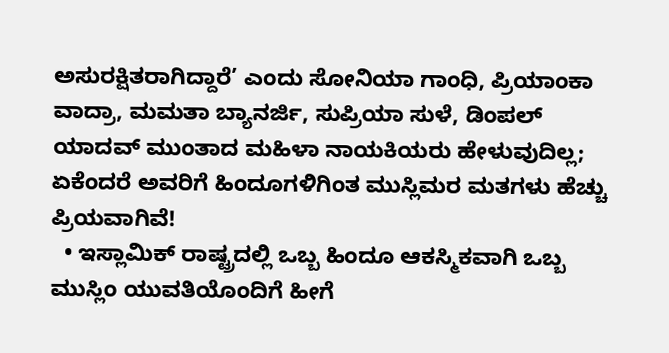ಅಸುರಕ್ಷಿತರಾಗಿದ್ದಾರೆ’ ಎಂದು ಸೋನಿಯಾ ಗಾಂಧಿ, ಪ್ರಿಯಾಂಕಾ ವಾದ್ರಾ, ಮಮತಾ ಬ್ಯಾನರ್ಜಿ, ಸುಪ್ರಿಯಾ ಸುಳೆ, ಡಿಂಪಲ್ ಯಾದವ್ ಮುಂತಾದ ಮಹಿಳಾ ನಾಯಕಿಯರು ಹೇಳುವುದಿಲ್ಲ; ಏಕೆಂದರೆ ಅವರಿಗೆ ಹಿಂದೂಗಳಿಗಿಂತ ಮುಸ್ಲಿಮರ ಮತಗಳು ಹೆಚ್ಚು ಪ್ರಿಯವಾಗಿವೆ!
  • ಇಸ್ಲಾಮಿಕ್ ರಾಷ್ಟ್ರದಲ್ಲಿ ಒಬ್ಬ ಹಿಂದೂ ಆಕಸ್ಮಿಕವಾಗಿ ಒಬ್ಬ ಮುಸ್ಲಿಂ ಯುವತಿಯೊಂದಿಗೆ ಹೀಗೆ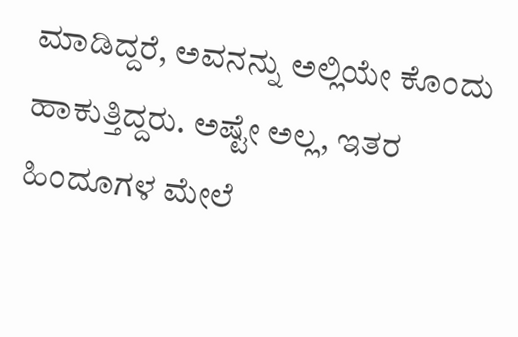ಮಾಡಿದ್ದರೆ, ಅವನನ್ನು ಅಲ್ಲಿಯೇ ಕೊಂದು ಹಾಕುತ್ತಿದ್ದರು. ಅಷ್ಟೇ ಅಲ್ಲ, ಇತರ ಹಿಂದೂಗಳ ಮೇಲೆ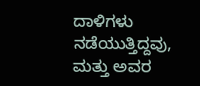ದಾಳಿಗಳು ನಡೆಯುತ್ತಿದ್ದವು, ಮತ್ತು ಅವರ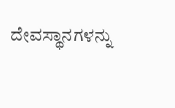ದೇವಸ್ಥಾನಗಳನ್ನು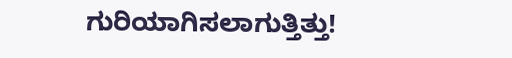ಗುರಿಯಾಗಿಸಲಾಗುತ್ತಿತ್ತು!